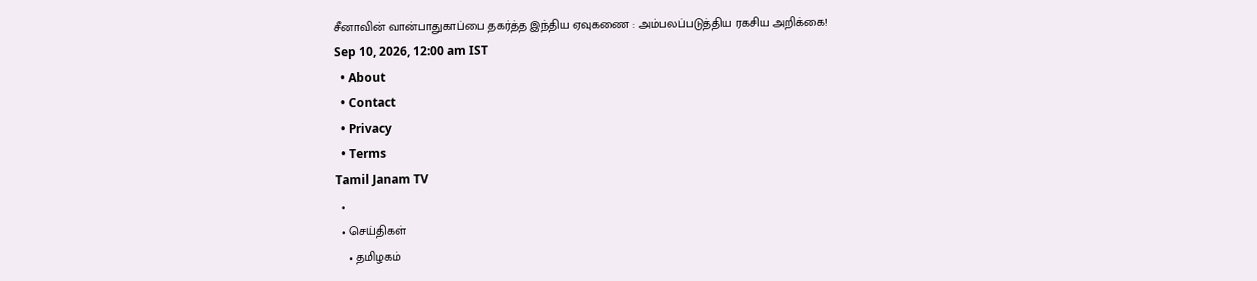சீனாவின் வான்பாதுகாப்பை தகர்த்த இந்திய ஏவுகணை : அம்பலப்படுத்திய ரகசிய அறிக்கை!
Sep 10, 2026, 12:00 am IST
  • About
  • Contact
  • Privacy
  • Terms
Tamil Janam TV
  •
  • செய்திகள்
    • தமிழகம்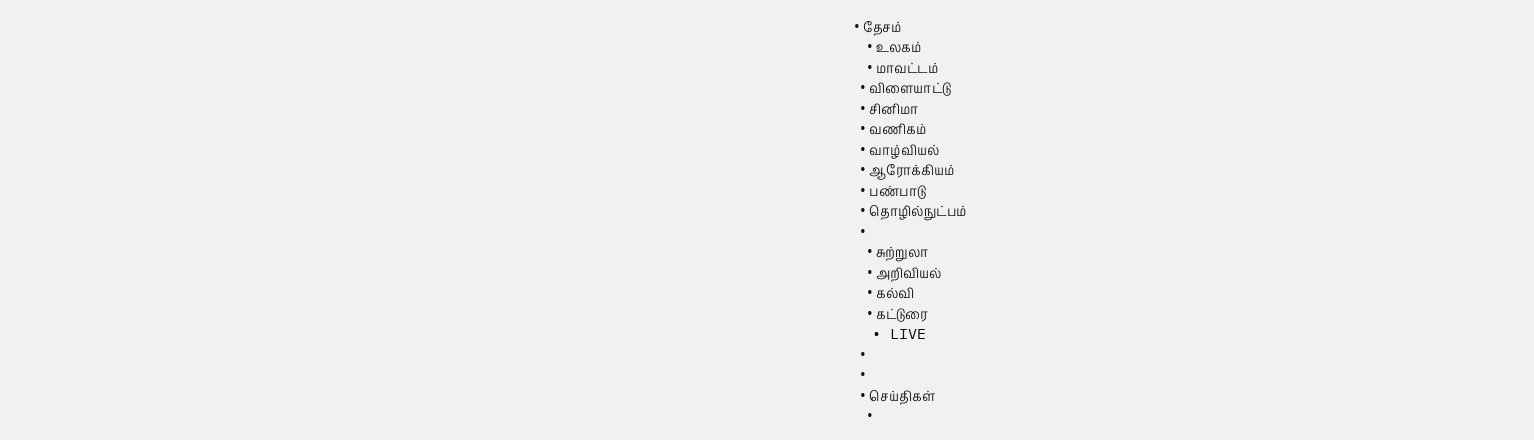• தேசம்
    • உலகம்
    • மாவட்டம்
  • விளையாட்டு
  • சினிமா
  • வணிகம்
  • வாழ்வியல்
  • ஆரோக்கியம்
  • பண்பாடு
  • தொழில்நுட்பம்
  •
    • சுற்றுலா
    • அறிவியல்
    • கல்வி
    • கட்டுரை
  • LIVE
  •
  •
  • செய்திகள்
    •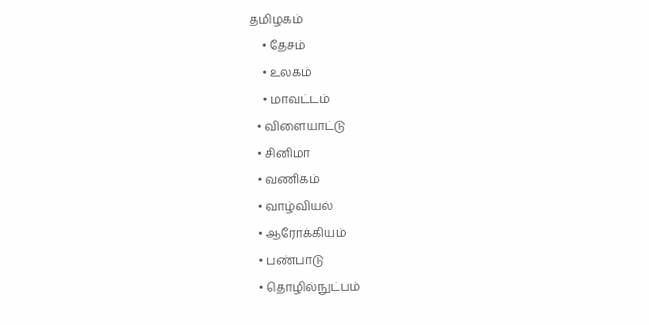தமிழகம்
    • தேசம்
    • உலகம்
    • மாவட்டம்
  • விளையாட்டு
  • சினிமா
  • வணிகம்
  • வாழ்வியல்
  • ஆரோக்கியம்
  • பண்பாடு
  • தொழில்நுட்பம்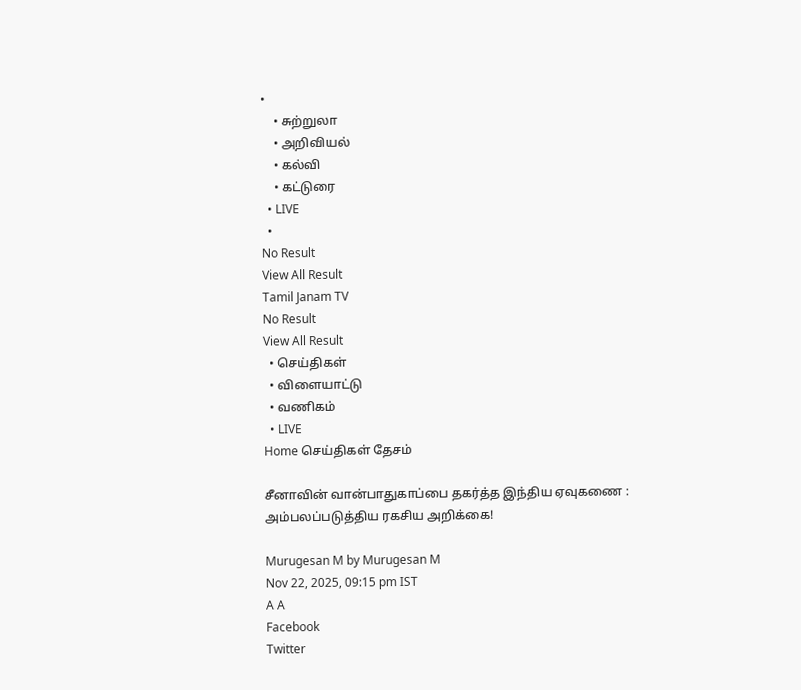•
    • சுற்றுலா
    • அறிவியல்
    • கல்வி
    • கட்டுரை
  • LIVE
  •
No Result
View All Result
Tamil Janam TV
No Result
View All Result
  • செய்திகள்
  • விளையாட்டு
  • வணிகம்
  • LIVE
Home செய்திகள் தேசம்

சீனாவின் வான்பாதுகாப்பை தகர்த்த இந்திய ஏவுகணை : அம்பலப்படுத்திய ரகசிய அறிக்கை!

Murugesan M by Murugesan M
Nov 22, 2025, 09:15 pm IST
A A
Facebook
Twitter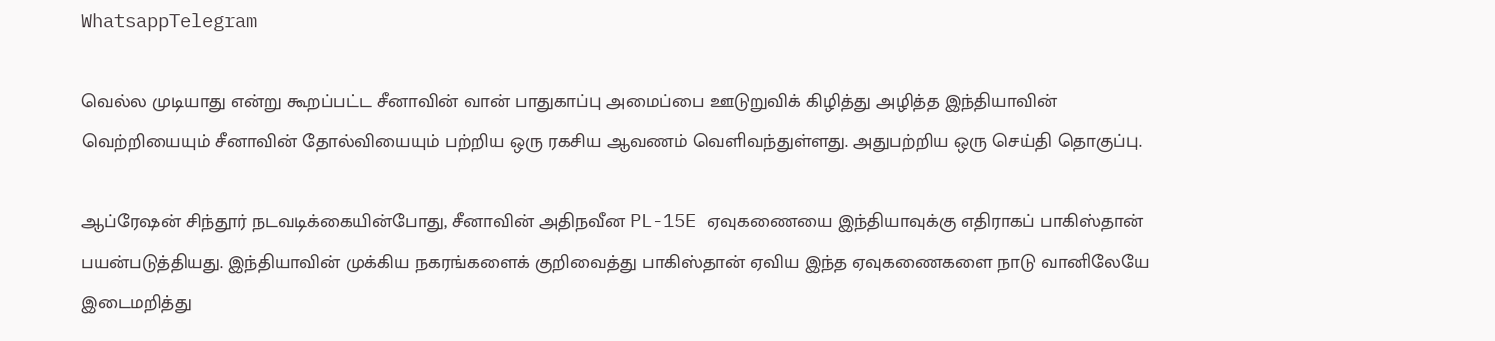WhatsappTelegram

வெல்ல முடியாது என்று கூறப்பட்ட சீனாவின் வான் பாதுகாப்பு அமைப்பை ஊடுறுவிக் கிழித்து அழித்த இந்தியாவின் வெற்றியையும் சீனாவின் தோல்வியையும் பற்றிய ஒரு ரகசிய ஆவணம் வெளிவந்துள்ளது. அதுபற்றிய ஒரு செய்தி தொகுப்பு.

ஆப்ரேஷன் சிந்தூர் நடவடிக்கையின்போது, சீனாவின் அதிநவீன PL-15E ஏவுகணையை இந்தியாவுக்கு எதிராகப் பாகிஸ்தான் பயன்படுத்தியது. இந்தியாவின் முக்கிய நகரங்களைக் குறிவைத்து பாகிஸ்தான் ஏவிய இந்த ஏவுகணைகளை நாடு வானிலேயே இடைமறித்து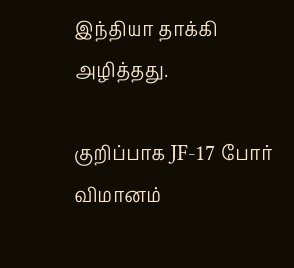இந்தியா தாக்கி அழித்தது.

குறிப்பாக JF-17 போர் விமானம்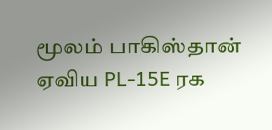மூலம் பாகிஸ்தான் ஏவிய PL-15E ரக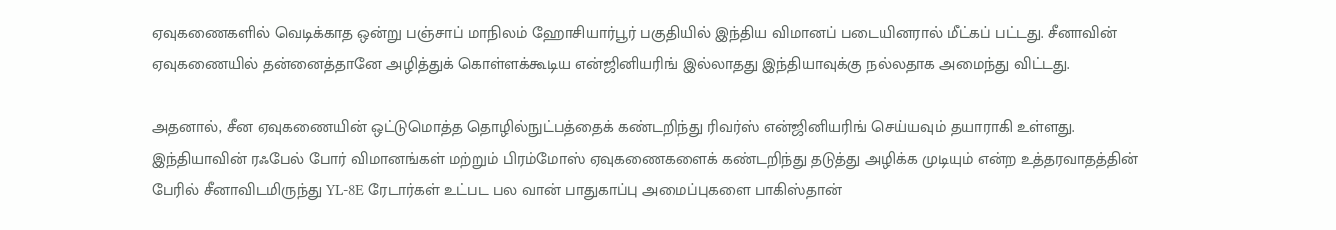ஏவுகணைகளில் வெடிக்காத ஒன்று பஞ்சாப் மாநிலம் ஹோசியார்பூர் பகுதியில் இந்திய விமானப் படையினரால் மீட்கப் பட்டது. சீனாவின் ஏவுகணையில் தன்னைத்தானே அழித்துக் கொள்ளக்கூடிய என்ஜினியரிங் இல்லாதது இந்தியாவுக்கு நல்லதாக அமைந்து விட்டது.

அதனால், சீன ஏவுகணையின் ஒட்டுமொத்த தொழில்நுட்பத்தைக் கண்டறிந்து ரிவர்ஸ் என்ஜினியரிங் செய்யவும் தயாராகி உள்ளது. இந்தியாவின் ரஃபேல் போர் விமானங்கள் மற்றும் பிரம்மோஸ் ஏவுகணைகளைக் கண்டறிந்து தடுத்து அழிக்க முடியும் என்ற உத்தரவாதத்தின் பேரில் சீனாவிடமிருந்து YL-8E ரேடார்கள் உட்பட பல வான் பாதுகாப்பு அமைப்புகளை பாகிஸ்தான்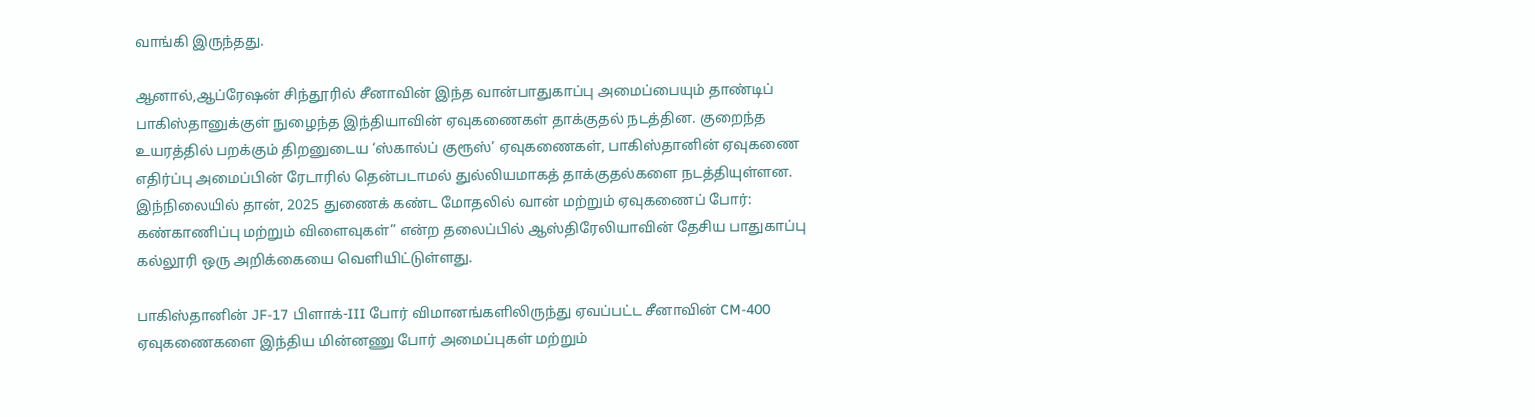வாங்கி இருந்தது.

ஆனால்,ஆப்ரேஷன் சிந்தூரில் சீனாவின் இந்த வான்பாதுகாப்பு அமைப்பையும் தாண்டிப் பாகிஸ்தானுக்குள் நுழைந்த இந்தியாவின் ஏவுகணைகள் தாக்குதல் நடத்தின. குறைந்த உயரத்தில் பறக்கும் திறனுடைய ‘ஸ்கால்ப் குரூஸ்’ ஏவுகணைகள், பாகிஸ்தானின் ஏவுகணை எதிர்ப்பு அமைப்பின் ரேடாரில் தென்படாமல் துல்லியமாகத் தாக்குதல்களை நடத்தியுள்ளன. இந்நிலையில் தான், 2025 துணைக் கண்ட மோதலில் வான் மற்றும் ஏவுகணைப் போர்: கண்காணிப்பு மற்றும் விளைவுகள்” என்ற தலைப்பில் ஆஸ்திரேலியாவின் தேசிய பாதுகாப்பு கல்லூரி ஒரு அறிக்கையை வெளியிட்டுள்ளது.

பாகிஸ்தானின் JF-17 பிளாக்-III போர் விமானங்களிலிருந்து ஏவப்பட்ட சீனாவின் CM-400 ஏவுகணைகளை இந்திய மின்னணு போர் அமைப்புகள் மற்றும்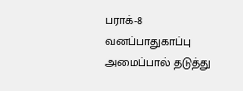பராக்-8 வனப்பாதுகாப்பு அமைப்பால் தடுத்து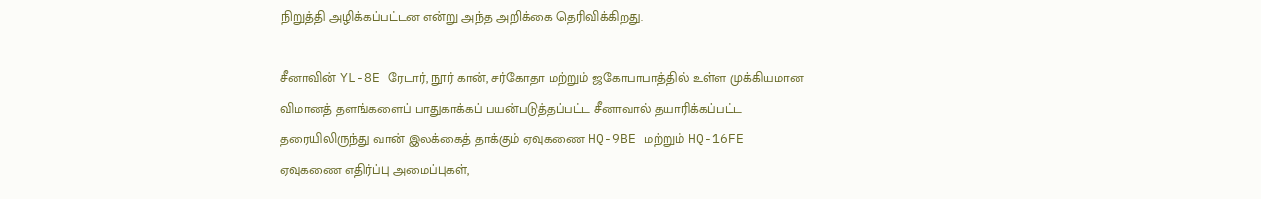நிறுத்தி அழிக்கப்பட்டன என்று அந்த அறிக்கை தெரிவிக்கிறது.

சீனாவின் YL-8E ரேடார், நூர் கான், சர்கோதா மற்றும் ஜகோபாபாத்தில் உள்ள முக்கியமான விமானத் தளங்களைப் பாதுகாக்கப் பயன்படுத்தப்பட்ட சீனாவால் தயாரிக்கப்பட்ட தரையிலிருந்து வான் இலக்கைத் தாக்கும் ஏவுகணை HQ-9BE மற்றும் HQ-16FE ஏவுகணை எதிர்ப்பு அமைப்புகள்,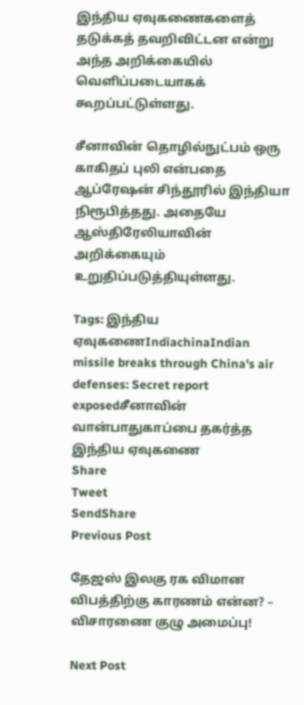இந்திய ஏவுகணைகளைத் தடுக்கத் தவறிவிட்டன என்று அந்த அறிக்கையில் வெளிப்படையாகக் கூறப்பட்டுள்ளது.

சீனாவின் தொழில்நுட்பம் ஒரு காகிதப் புலி என்பதை ஆப்ரேஷன் சிந்தூரில் இந்தியா நிரூபித்தது. அதையே ஆஸ்திரேலியாவின் அறிக்கையும் உறுதிப்படுத்தியுள்ளது.

Tags: இந்திய ஏவுகணைIndiachinaIndian missile breaks through China's air defenses: Secret report exposedசீனாவின் வான்பாதுகாப்பை தகர்த்த இந்திய ஏவுகணை
Share
Tweet
SendShare
Previous Post

தேஜஸ் இலகு ரக விமான விபத்திற்கு காரணம் என்ன? – விசாரணை குழு அமைப்பு!

Next Post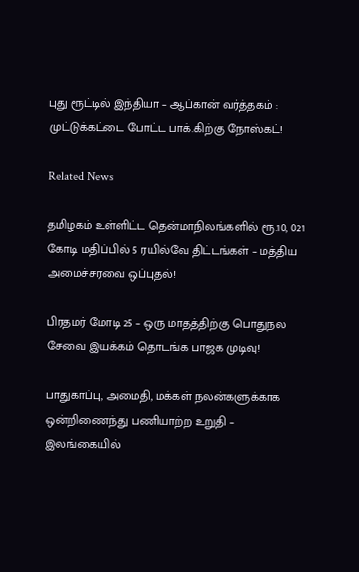புது ரூட்டில் இந்தியா – ஆப்கான் வர்த்தகம் : முட்டுக்கட்டை போட்ட பாக்.கிற்கு நோஸ்கட்!

Related News

தமிழகம் உள்ளிட்ட தென்மாநிலங்களில் ரூ.10, 021 கோடி மதிப்பில் 5 ரயில்வே திட்டங்கள் – மத்திய அமைச்சரவை ஒப்புதல்!

பிரதமர் மோடி 25 – ஒரு மாதத்திற்கு பொதுநல சேவை இயக்கம் தொடங்க பாஜக முடிவு!

பாதுகாப்பு, அமைதி, மக்கள் நலன்களுக்காக ஒன்றிணைந்து பணியாற்ற உறுதி – இலங்கையில்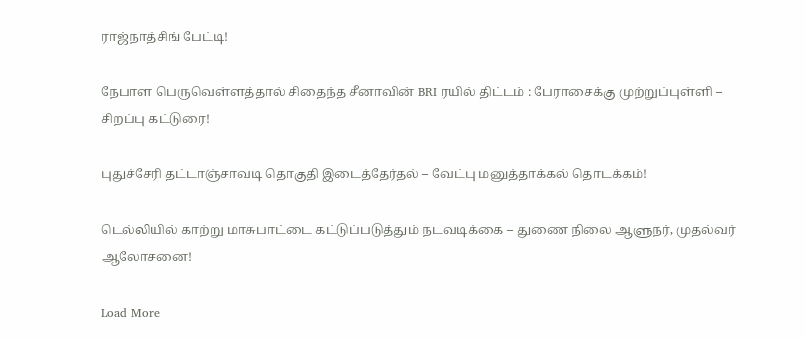ராஜ்நாத்சிங் பேட்டி!

நேபாள பெருவெள்ளத்தால் சிதைந்த சீனாவின் BRI ரயில் திட்டம் : பேராசைக்கு முற்றுப்புள்ளி – சிறப்பு கட்டுரை!

புதுச்சேரி தட்டாஞ்சாவடி தொகுதி இடைத்தேர்தல் – வேட்பு மனுத்தாக்கல் தொடக்கம்!

டெல்லியில் காற்று மாசுபாட்டை கட்டுப்படுத்தும் நடவடிக்கை – துணை நிலை ஆளுநர், முதல்வர் ஆலோசனை!

Load More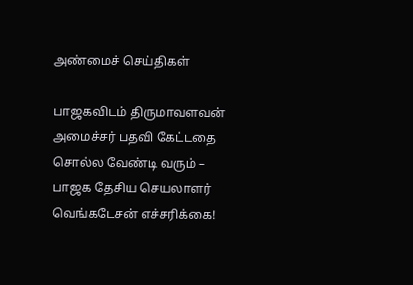அண்மைச் செய்திகள்

பாஜகவிடம் திருமாவளவன் அமைச்சர் பதவி கேட்டதை சொல்ல வேண்டி வரும் – பாஜக தேசிய செயலாளர் வெங்கடேசன் எச்சரிக்கை!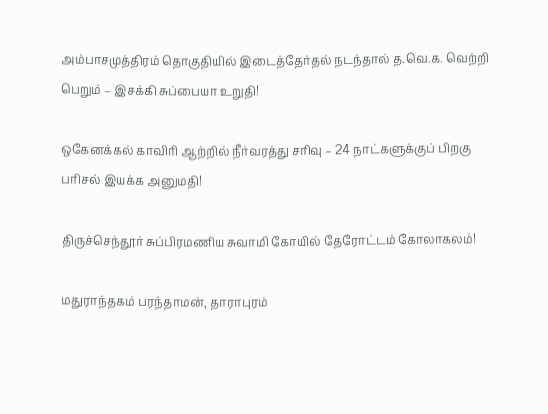அம்பாசமுத்திரம் தொகுதியில் இடைத்தேர்தல் நடந்தால் த.வெ.க. வெற்றி பெறும் – இசக்கி சுப்பையா உறுதி!

ஒகேனக்கல் காவிரி ஆற்றில் நீர்வரத்து சரிவு – 24 நாட்களுக்குப் பிறகு பரிசல் இயக்க அனுமதி!

திருச்செந்தூர் சுப்பிரமணிய சுவாமி கோயில் தேரோட்டம் கோலாகலம்!

மதுராந்தகம் பரந்தாமன், தாராபுரம்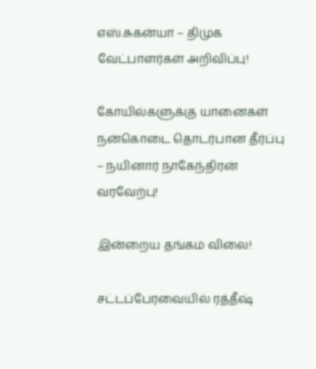எஸ்.சுகன்யா – திமுக வேட்பாளர்கள் அறிவிப்பு!

கோயில்களுக்கு யானைகள் நன்கொடை தொடர்பான தீர்ப்பு – நயினார் நாகேந்திரன் வரவேற்பு!

இன்றைய தங்கம் விலை!

சட்டப்பேரவையில் ரத்தீஷ்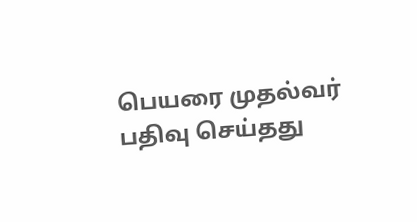பெயரை முதல்வர் பதிவு செய்தது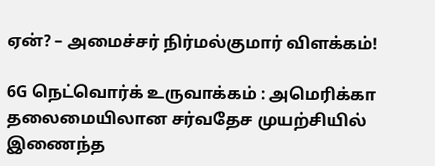ஏன்? – அமைச்சர் நிர்மல்குமார் விளக்கம்!

6G நெட்வொர்க் உருவாக்கம் : அமெரிக்கா தலைமையிலான சர்வதேச முயற்சியில் இணைந்த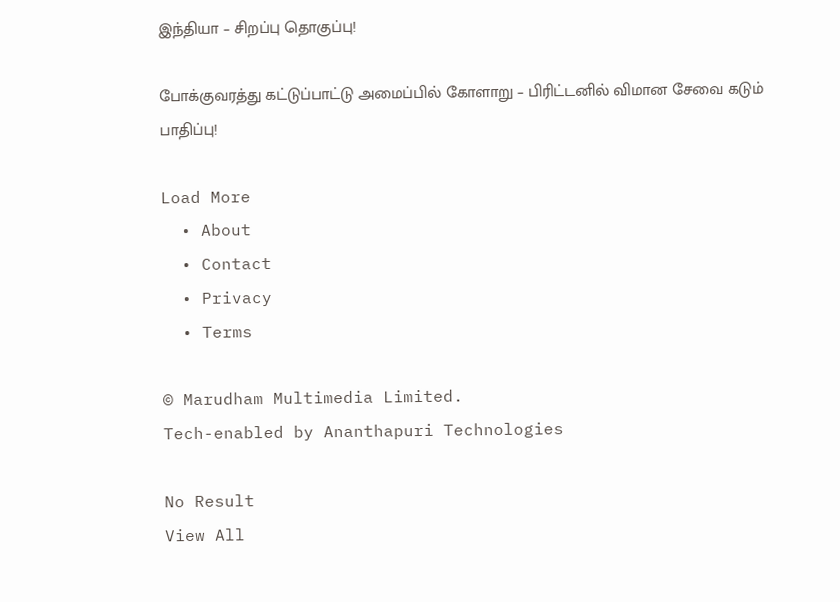இந்தியா – சிறப்பு தொகுப்பு!

போக்குவரத்து கட்டுப்பாட்டு அமைப்பில் கோளாறு – பிரிட்டனில் விமான சேவை கடும் பாதிப்பு!

Load More
  • About
  • Contact
  • Privacy
  • Terms

© Marudham Multimedia Limited.
Tech-enabled by Ananthapuri Technologies

No Result
View All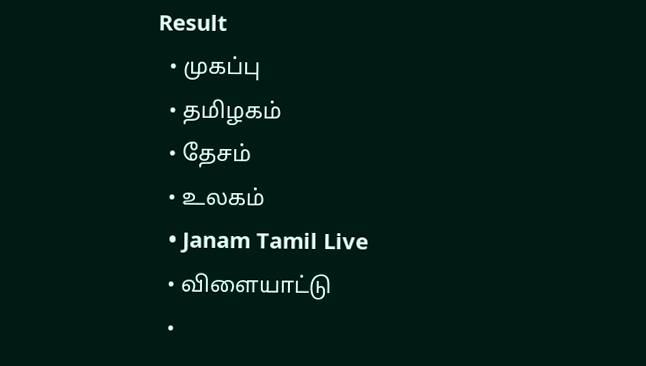Result
  • முகப்பு
  • தமிழகம்
  • தேசம்
  • உலகம்
  • Janam Tamil Live
  • விளையாட்டு
  •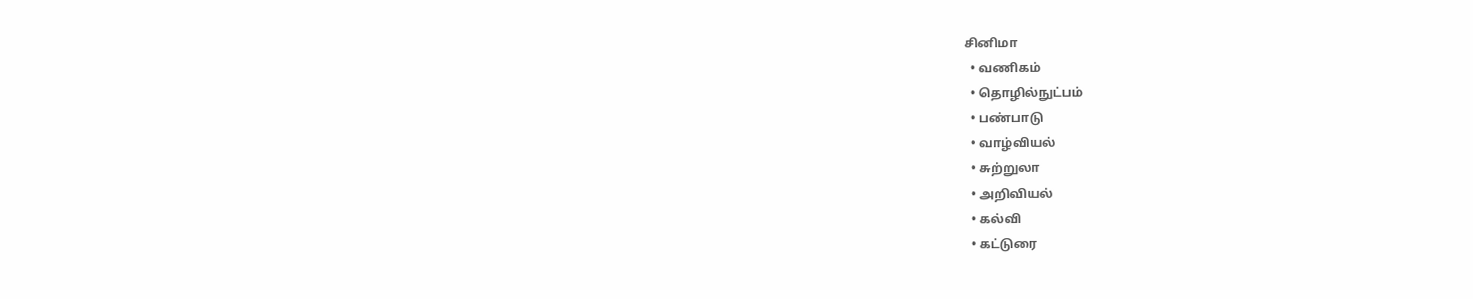சினிமா
  • வணிகம்
  • தொழில்நுட்பம்
  • பண்பாடு
  • வாழ்வியல்
  • சுற்றுலா
  • அறிவியல்
  • கல்வி
  • கட்டுரை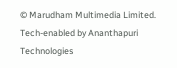© Marudham Multimedia Limited.
Tech-enabled by Ananthapuri Technologies